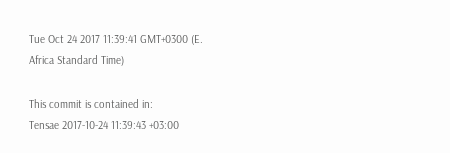Tue Oct 24 2017 11:39:41 GMT+0300 (E. Africa Standard Time)

This commit is contained in:
Tensae 2017-10-24 11:39:43 +03:00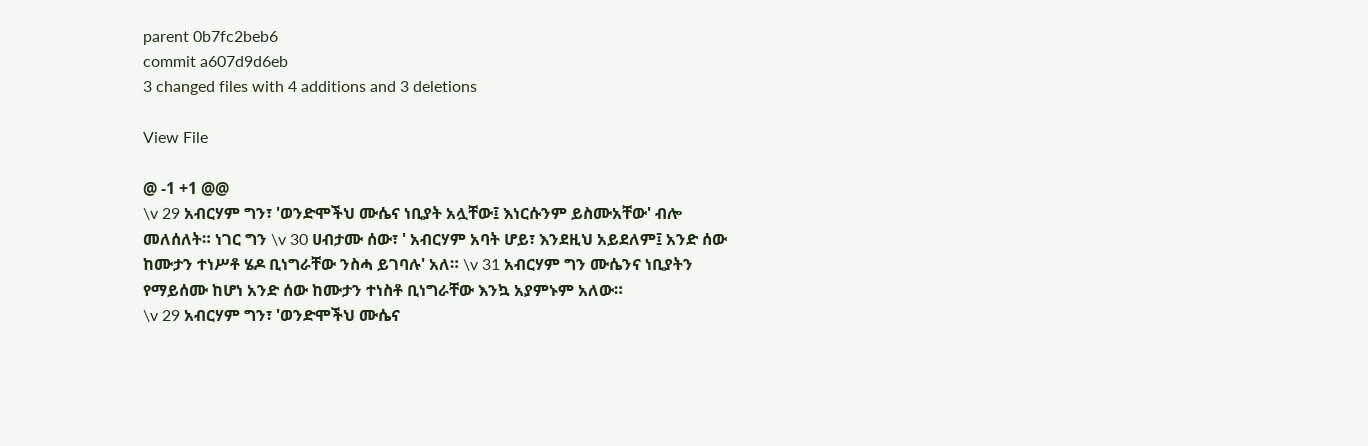parent 0b7fc2beb6
commit a607d9d6eb
3 changed files with 4 additions and 3 deletions

View File

@ -1 +1 @@
\v 29 አብርሃም ግን፣ 'ወንድሞችህ ሙሴና ነቢያት አሏቸው፤ እነርሱንም ይስሙአቸው' ብሎ መለሰለት። ነገር ግን \v 30 ሀብታሙ ሰው፣ ' አብርሃም አባት ሆይ፣ እንደዚህ አይደለም፤ አንድ ሰው ከሙታን ተነሥቶ ሄዶ ቢነግራቸው ንስሓ ይገባሉ' አለ። \v 31 አብርሃም ግን ሙሴንና ነቢያትን የማይሰሙ ከሆነ አንድ ሰው ከሙታን ተነስቶ ቢነግራቸው እንኳ አያምኑም አለው።
\v 29 አብርሃም ግን፣ 'ወንድሞችህ ሙሴና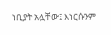ነቢያት አሏቸው፤ እነርሱንም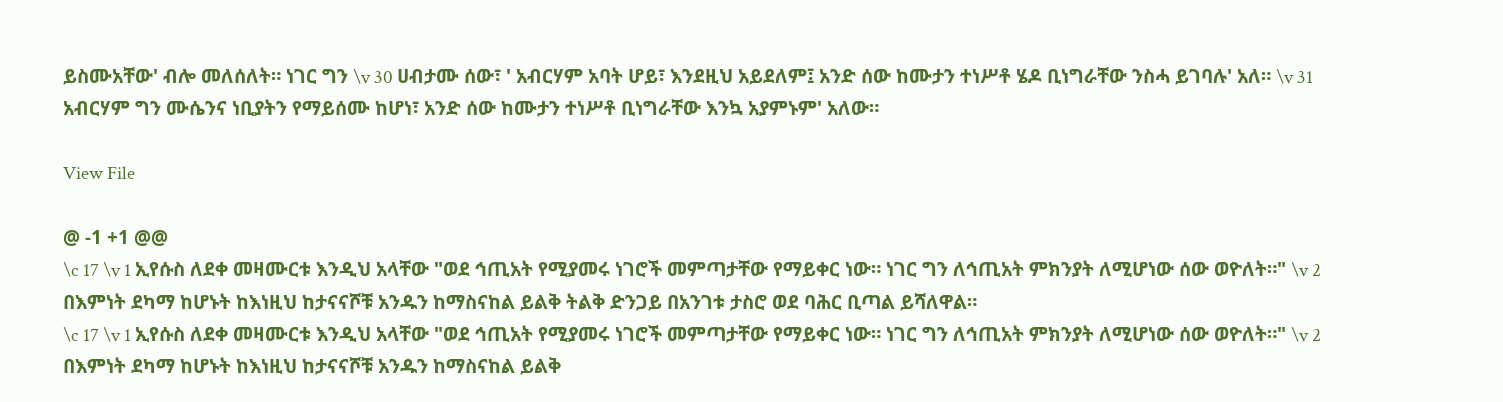ይስሙአቸው' ብሎ መለሰለት። ነገር ግን \v 30 ሀብታሙ ሰው፣ ' አብርሃም አባት ሆይ፣ እንደዚህ አይደለም፤ አንድ ሰው ከሙታን ተነሥቶ ሄዶ ቢነግራቸው ንስሓ ይገባሉ' አለ። \v 31 አብርሃም ግን ሙሴንና ነቢያትን የማይሰሙ ከሆነ፣ አንድ ሰው ከሙታን ተነሥቶ ቢነግራቸው እንኳ አያምኑም' አለው።

View File

@ -1 +1 @@
\c 17 \v 1 ኢየሱስ ለደቀ መዛሙርቱ እንዲህ አላቸው "ወደ ኅጢአት የሚያመሩ ነገሮች መምጣታቸው የማይቀር ነው። ነገር ግን ለኅጢአት ምክንያት ለሚሆነው ሰው ወዮለት።" \v 2 በእምነት ደካማ ከሆኑት ከእነዚህ ከታናናሾቹ አንዱን ከማስናከል ይልቅ ትልቅ ድንጋይ በአንገቱ ታስሮ ወደ ባሕር ቢጣል ይሻለዋል።
\c 17 \v 1 ኢየሱስ ለደቀ መዛሙርቱ እንዲህ አላቸው "ወደ ኅጢአት የሚያመሩ ነገሮች መምጣታቸው የማይቀር ነው። ነገር ግን ለኅጢአት ምክንያት ለሚሆነው ሰው ወዮለት።" \v 2 በእምነት ደካማ ከሆኑት ከእነዚህ ከታናናሾቹ አንዱን ከማስናከል ይልቅ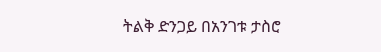ትልቅ ድንጋይ በአንገቱ ታስሮ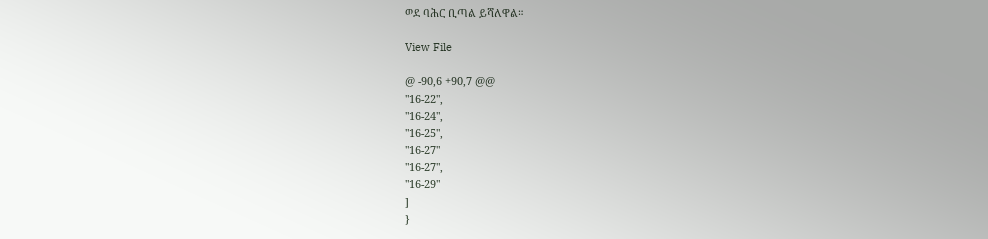ወደ ባሕር ቢጣል ይሻለዋል።

View File

@ -90,6 +90,7 @@
"16-22",
"16-24",
"16-25",
"16-27"
"16-27",
"16-29"
]
}